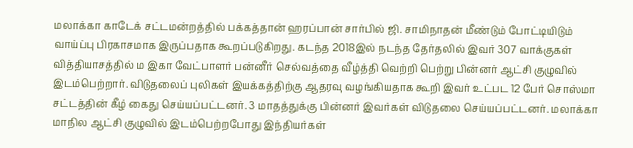மலாக்கா காடேக் சட்டமன்றத்தில் பக்கத்தான் ஹரப்பான் சார்பில் ஜி. சாமிநாதன் மீண்டும் போட்டியிடும் வாய்ப்பு பிரகாசமாக இருப்பதாக கூறப்படுகிறது. கடந்த 2018இல் நடந்த தேர்தலில் இவர் 307 வாக்குகள் வித்தியாசத்தில் ம இகா வேட்பாளர் பன்னீர் செல்வத்தை வீழ்த்தி வெற்றி பெற்று பின்னர் ஆட்சி குழுவில் இடம்பெற்றார். விடுதலைப் புலிகள் இயக்கத்திற்கு ஆதரவு வழங்கியதாக கூறி இவர் உட்பட 12 பேர் சொஸ்மா சட்டத்தின் கீழ் கைது செய்யப்பட்டனர். 3 மாதத்துக்கு பின்னர் இவர்கள் விடுதலை செய்யப்பட்டனர். மலாக்கா மாநில ஆட்சி குழுவில் இடம்பெற்றபோது இந்தியர்கள்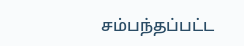சம்பந்தப்பட்ட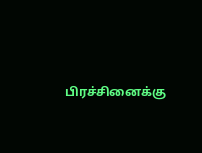பிரச்சினைக்கு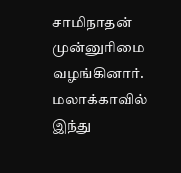சாமிநாதன் முன்னுரிமை வழங்கினார். மலாக்காவில் இந்து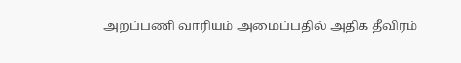அறப்பணி வாரியம் அமைப்பதில் அதிக தீவிரம்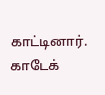காட்டினார். காடேக்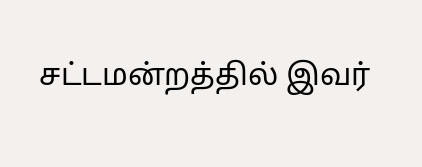சட்டமன்றத்தில் இவர்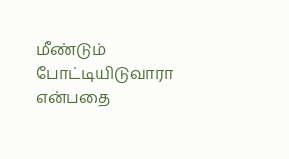மீண்டும் போட்டியிடுவாரா என்பதை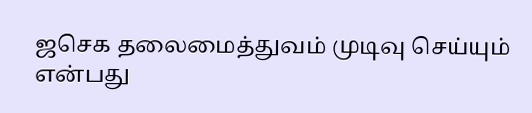ஜசெக தலைமைத்துவம் முடிவு செய்யும் என்பது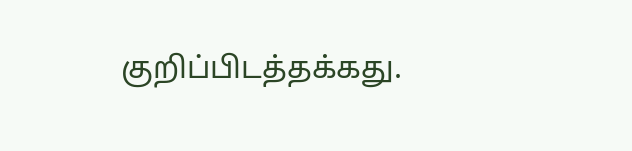குறிப்பிடத்தக்கது.